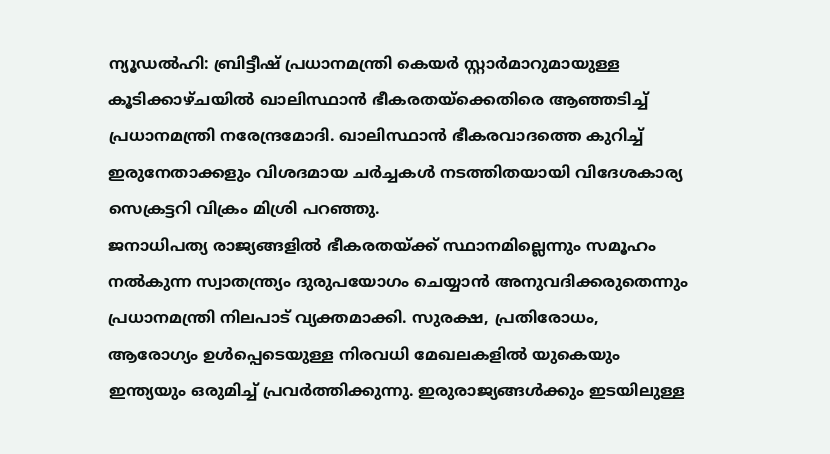ന്യൂഡൽഹി: ബ്രിട്ടീഷ് പ്രധാനമന്ത്രി കെയർ സ്റ്റാർമാറുമായുള്ള കൂടിക്കാഴ്ചയിൽ ഖാലിസ്ഥാൻ ഭീകരതയ്ക്കെതിരെ ആഞ്ഞടിച്ച് പ്രധാനമന്ത്രി നരേന്ദ്രമോദി. ഖാലിസ്ഥാൻ ഭീകരവാദത്തെ കുറിച്ച് ഇരുനേതാക്കളും വിശദമായ ചർച്ചകൾ നടത്തിതയായി വിദേശകാര്യ സെക്രട്ടറി വിക്രം മിശ്രി പറഞ്ഞു.
ജനാധിപത്യ രാജ്യങ്ങളിൽ ഭീകരതയ്ക്ക് സ്ഥാനമില്ലെന്നും സമൂഹം നൽകുന്ന സ്വാതന്ത്ര്യം ദുരുപയോഗം ചെയ്യാൻ അനുവദിക്കരുതെന്നും പ്രധാനമന്ത്രി നിലപാട് വ്യക്തമാക്കി. സുരക്ഷ, പ്രതിരോധം, ആരോഗ്യം ഉൾപ്പെടെയുള്ള നിരവധി മേഖലകളിൽ യുകെയും ഇന്ത്യയും ഒരുമിച്ച് പ്രവർത്തിക്കുന്നു. ഇരുരാജ്യങ്ങൾക്കും ഇടയിലുള്ള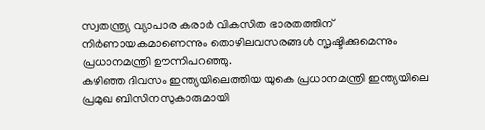സ്വതന്ത്ര്യ വ്യാപാര കരാർ വികസിത ഭാരതത്തിന് നിർണായകമാണെന്നും തൊഴിലവസരങ്ങൾ സൃഷ്ടിക്കുമെന്നും പ്രധാനമന്ത്രി ഊന്നിപറഞ്ഞു.
കഴിഞ്ഞ ദിവസം ഇന്ത്യയിലെത്തിയ യുകെ പ്രധാനമന്ത്രി ഇന്ത്യയിലെ പ്രമുഖ ബിസിനസുകാരുമായി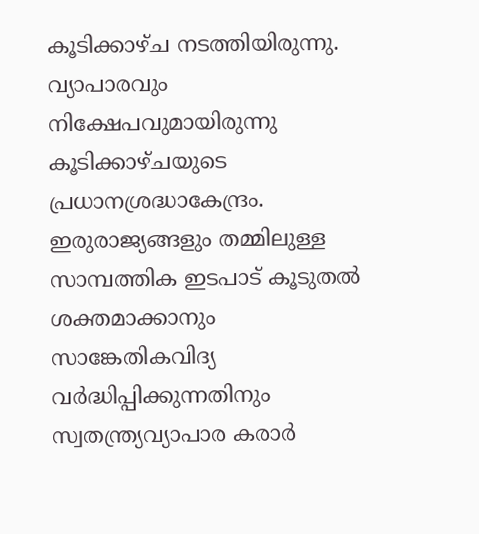കൂടിക്കാഴ്ച നടത്തിയിരുന്നു. വ്യാപാരവും നിക്ഷേപവുമായിരുന്നു കൂടിക്കാഴ്ചയുടെ പ്രധാനശ്രദ്ധാകേന്ദ്രം. ഇരുരാജ്യങ്ങളും തമ്മിലുള്ള സാമ്പത്തിക ഇടപാട് കൂടുതൽ ശക്തമാക്കാനും സാങ്കേതികവിദ്യ വർദ്ധിപ്പിക്കുന്നതിനും സ്വതന്ത്ര്യവ്യാപാര കരാർ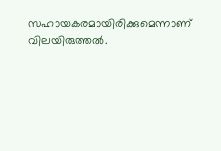സഹായകരമായിരിക്കുമെന്നാണ് വിലയിരുത്തൽ.